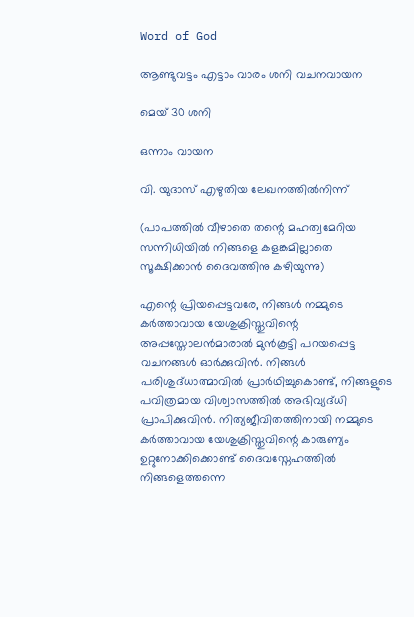Word of God

ആണ്ടുവട്ടം എട്ടാം വാരം ശനി വചനവായന

മെയ് 30 ശനി

ഒന്നാം വായന

വി. യുദാസ് എഴുതിയ ലേഖനത്തിൽനിന്ന്

(പാപത്തിൽ വീഴാതെ തന്റെ മഹത്വമേറിയ സന്നിധിയിൽ നിങ്ങളെ കളങ്കമില്ലാതെ സൂക്ഷിക്കാൻ ദൈവത്തിനു കഴിയുന്നു)

എന്റെ പ്രിയപ്പെട്ടവരേ, നിങ്ങൾ നമ്മുടെ കർത്താവായ യേശുക്രിസ്തുവിന്റെ അപ്പസ്തോലൻമാരാൽ മുൻകൂട്ടി പറയപ്പെട്ട വചനങ്ങൾ ഓർക്കുവിൻ. നിങ്ങൾ പരിശുദ്‌ധാത്മാവിൽ പ്രാർഥിച്ചുകൊണ്ട്, നിങ്ങളുടെ പവിത്രമായ വിശ്വാസത്തിൽ അഭിവ്യദ്‌ധി പ്രാപിക്കുവിൻ. നിത്യജീവിതത്തിനായി നമ്മുടെ കർത്താവായ യേശുക്രിസ്തുവിന്റെ കാരുണ്യം ഉറ്റുനോക്കിക്കൊണ്ട് ദൈവസ്നേഹത്തിൽ നിങ്ങളെത്തന്നെ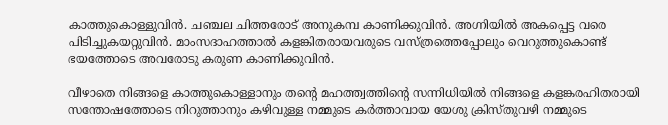കാത്തുകൊള്ളുവിൻ. ചഞ്ചല ചിത്തരോട് അനുകമ്പ കാണിക്കുവിൻ. അഗ്നിയിൽ അകപ്പെട്ട വരെ പിടിച്ചുകയറ്റുവിൻ. മാംസദാഹത്താൽ കളങ്കിതരായവരുടെ വസ്ത്രത്തെപ്പോലും വെറുത്തുകൊണ്ട് ഭയത്തോടെ അവരോടു കരുണ കാണിക്കുവിൻ.

വീഴാതെ നിങ്ങളെ കാത്തുകൊള്ളാനും തന്റെ മഹത്ത്വത്തിന്റെ സന്നിധിയിൽ നിങ്ങളെ കളങ്കരഹിതരായി സന്തോഷത്തോടെ നിറുത്താനും കഴിവുള്ള നമ്മുടെ കർത്താവായ യേശു ക്രിസ്തുവഴി നമ്മുടെ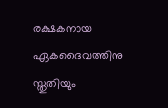രക്ഷ‌കനായ ഏകദൈവത്തിനു സ്തുതിയും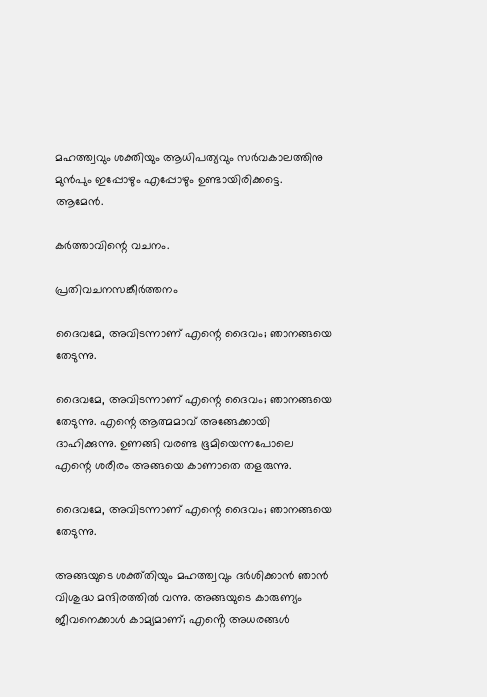മഹത്ത്വവും ശക്തിയും ആധിപത്യവും സർവകാലത്തിനു മുൻപും ഇപ്പോഴും എപ്പോഴും ഉണ്ടായിരിക്കട്ടെ. ആമേൻ.

കർത്താവിന്റെ വചനം.

പ്രതിവചനസങ്കീർത്തനം

ദൈവമേ, അവിടന്നാണ് എന്റെ ദൈവം; ഞാനങ്ങയെ തേടുന്നു.

ദൈവമേ, അവിടന്നാണ് എന്റെ ദൈവം; ഞാനങ്ങയെ തേടുന്നു. എന്റെ ആത്മ‌മാവ് അങ്ങേക്കായി ദാഹിക്കുന്നു. ഉണങ്ങി വരണ്ട ഭൂമിയെന്നപോലെ എന്റെ ശരീരം അങ്ങയെ കാണാതെ തളരുന്നു.

ദൈവമേ, അവിടന്നാണ് എന്റെ ദൈവം; ഞാനങ്ങയെ തേടുന്നു.

അങ്ങയുടെ ശക്ത്തിയും മഹത്ത്വവും ദർശിക്കാൻ ഞാൻ വിശുദ്ധ മന്ദിരത്തിൽ വന്നു. അങ്ങയുടെ കാരുണ്യം ജീവനെക്കാൾ കാമ്യമാണ്; എൻ്റെ അധരങ്ങൾ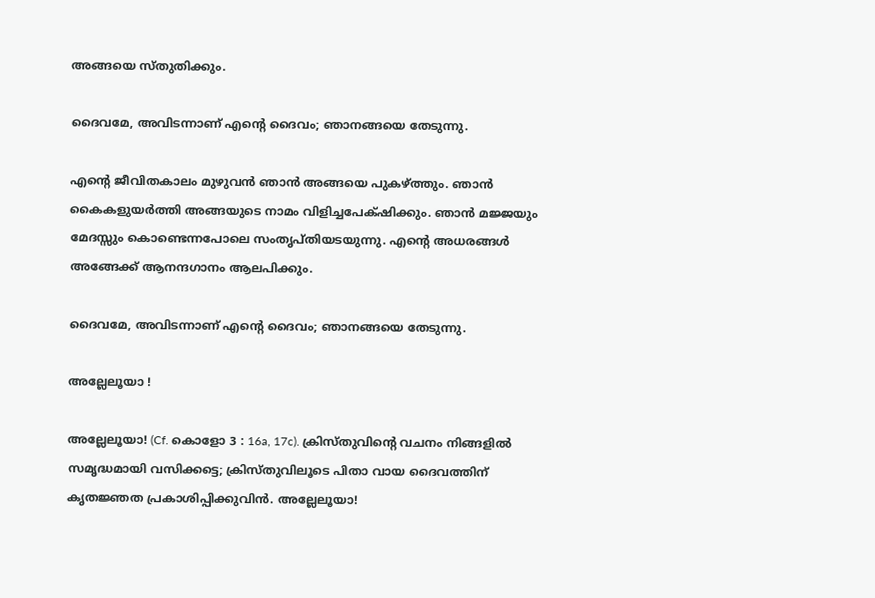അങ്ങയെ സ്‌തുതിക്കും.

ദൈവമേ, അവിടന്നാണ് എന്റെ ദൈവം; ഞാനങ്ങയെ തേടുന്നു.

എന്റെ ജീവിതകാലം മുഴുവൻ ഞാൻ അങ്ങയെ പുകഴ്ത്തും. ഞാൻ കൈകളുയർത്തി അങ്ങയുടെ നാമം വിളിച്ചപേക്‌ഷിക്കും. ഞാൻ മജ്ജയും മേദസ്സും കൊണ്ടെന്നപോലെ സംതൃപ്തിയടയുന്നു. എന്റെ അധരങ്ങൾ അങ്ങേക്ക് ആനന്ദഗാനം ആലപിക്കും.

ദൈവമേ, അവിടന്നാണ് എന്റെ ദൈവം; ഞാനങ്ങയെ തേടുന്നു.

അല്ലേലൂയാ !

അല്ലേലൂയാ! (Cf. കൊളോ 3 : 16a, 17c). ക്രിസ്തുവിന്റെ വചനം നിങ്ങളിൽ സമൃദ്ധമായി വസിക്കട്ടെ; ക്രിസ്‌തുവിലൂടെ പിതാ വായ ദൈവത്തിന് കൃതജ്ഞത പ്രകാശിപ്പിക്കുവിൻ. അല്ലേലൂയാ!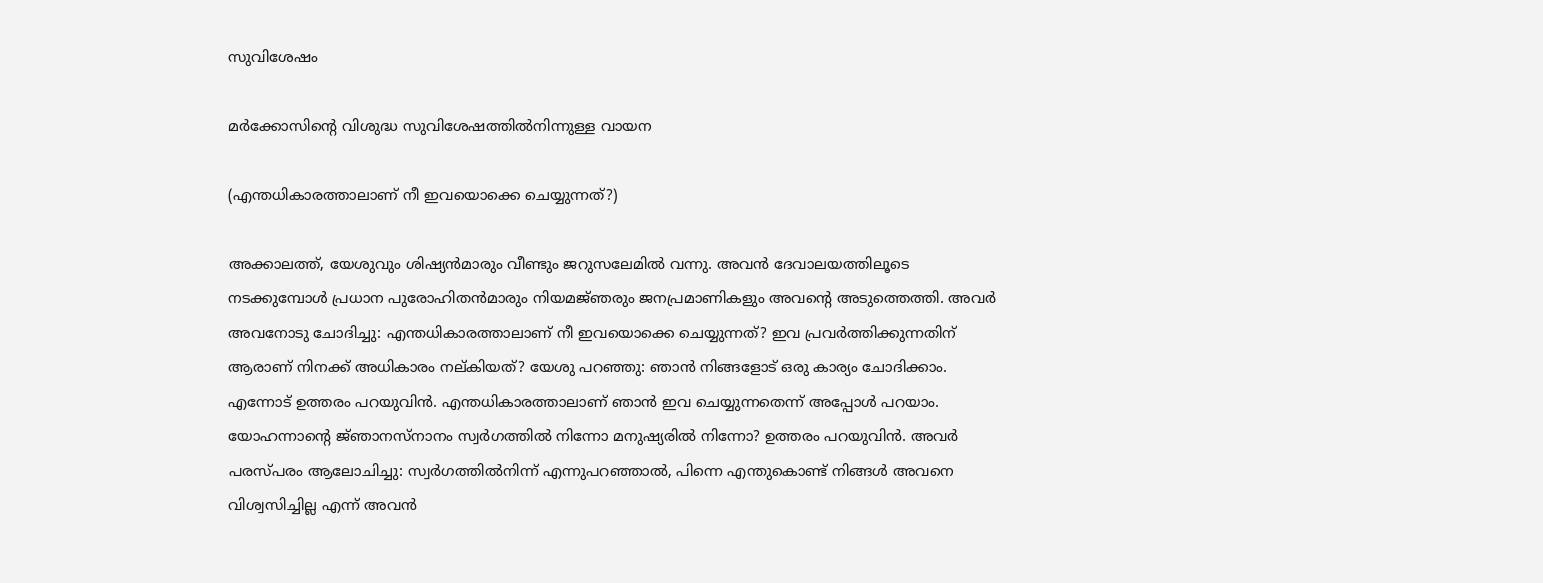സുവിശേഷം

മർക്കോസിൻ്റെ വിശുദ്ധ സുവിശേഷത്തിൽനിന്നുള്ള വായന

(എന്തധികാരത്താലാണ് നീ ഇവയൊക്കെ ചെയ്യുന്നത്?)

അക്കാലത്ത്, യേശുവും ശിഷ്യൻമാരും വീണ്ടും ജറുസലേമിൽ വന്നു. അവൻ ദേവാലയത്തിലൂടെ നടക്കുമ്പോൾ പ്രധാന പുരോഹിതൻമാരും നിയമജ്‌ഞരും ജനപ്രമാണികളും അവന്റെ അടുത്തെത്തി. അവർ അവനോടു ചോദിച്ചു: എന്തധികാരത്താലാണ് നീ ഇവയൊക്കെ ചെയ്യുന്നത്? ഇവ പ്രവർത്തിക്കുന്നതിന് ആരാണ് നിനക്ക് അധികാരം നല്‌കിയത്? യേശു പറഞ്ഞു: ഞാൻ നിങ്ങളോട് ഒരു കാര്യം ചോദിക്കാം. എന്നോട് ഉത്തരം പറയുവിൻ. എന്തധികാരത്താലാണ് ഞാൻ ഇവ ചെയ്യുന്നതെന്ന് അപ്പോൾ പറയാം. യോഹന്നാന്റെ ജ്‌ഞാനസ്‌നാനം സ്വർഗത്തിൽ നിന്നോ മനുഷ്യരിൽ നിന്നോ? ഉത്തരം പറയുവിൻ. അവർ പരസ്‌പരം ആലോചിച്ചു: സ്വർഗത്തിൽനിന്ന് എന്നുപറഞ്ഞാൽ, പിന്നെ എന്തുകൊണ്ട് നിങ്ങൾ അവനെ വിശ്വസിച്ചില്ല എന്ന് അവൻ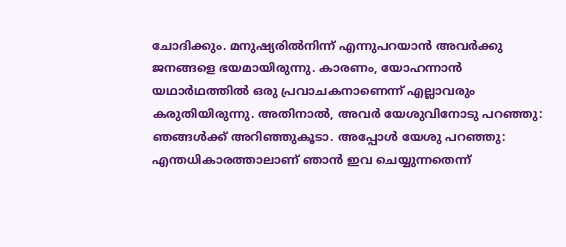ചോദിക്കും. മനുഷ്യരിൽനിന്ന് എന്നുപറയാൻ അവർക്കു ജനങ്ങളെ ഭയമായിരുന്നു. കാരണം, യോഹന്നാൻ യഥാർഥത്തിൽ ഒരു പ്രവാചകനാണെന്ന് എല്ലാവരും കരുതിയിരുന്നു. അതിനാൽ, അവർ യേശുവിനോടു പറഞ്ഞു: ഞങ്ങൾക്ക് അറിഞ്ഞുകൂടാ. അപ്പോൾ യേശു പറഞ്ഞു: എന്തധികാരത്താലാണ് ഞാൻ ഇവ ചെയ്യുന്നതെന്ന്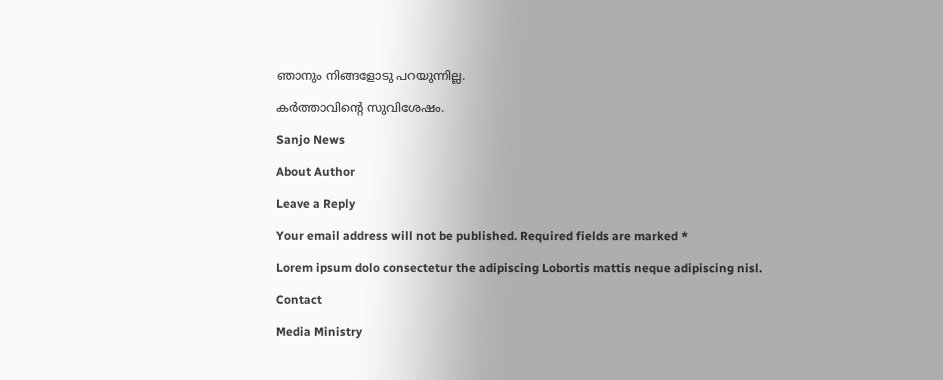ഞാനും നിങ്ങളോടു പറയുന്നില്ല.

കർത്താവിന്റെ സുവിശേഷം.

Sanjo News

About Author

Leave a Reply

Your email address will not be published. Required fields are marked *

Lorem ipsum dolo consectetur the adipiscing Lobortis mattis neque adipiscing nisl.

Contact

Media Ministry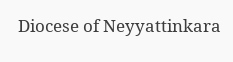Diocese of Neyyattinkara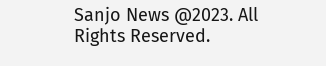Sanjo News @2023. All Rights Reserved.